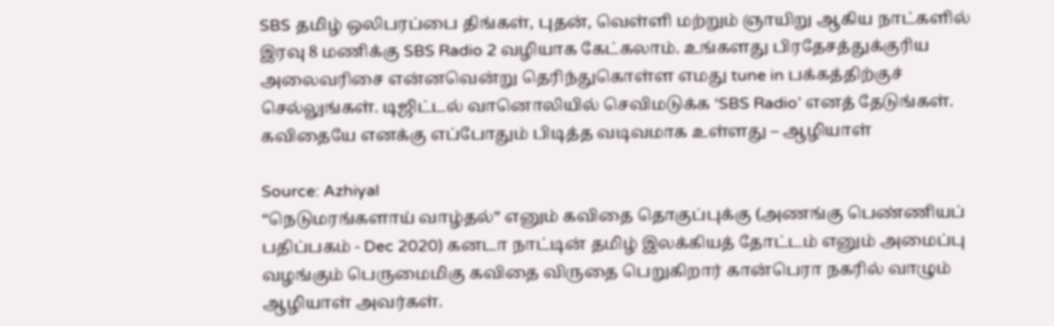SBS தமிழ் ஒலிபரப்பை திங்கள், புதன், வெள்ளி மற்றும் ஞாயிறு ஆகிய நாட்களில் இரவு 8 மணிக்கு SBS Radio 2 வழியாக கேட்கலாம். உங்களது பிரதேசத்துக்குரிய அலைவரிசை என்னவென்று தெரிந்துகொள்ள எமது tune in பக்கத்திற்குச் செல்லுங்கள். டிஜிட்டல் வானொலியில் செவிமடுக்க ‘SBS Radio’ எனத் தேடுங்கள்.
கவிதையே எனக்கு எப்போதும் பிடித்த வடிவமாக உள்ளது – ஆழியாள்

Source: Azhiyal
“நெடுமரங்களாய் வாழ்தல்” எனும் கவிதை தொகுப்புக்கு (அணங்கு பெண்ணியப் பதிப்பகம் - Dec 2020) கனடா நாட்டின் தமிழ் இலக்கியத் தோட்டம் எனும் அமைப்பு வழங்கும் பெருமைமிகு கவிதை விருதை பெறுகிறார் கான்பெரா நகரில் வாழும் ஆழியாள் அவர்கள்.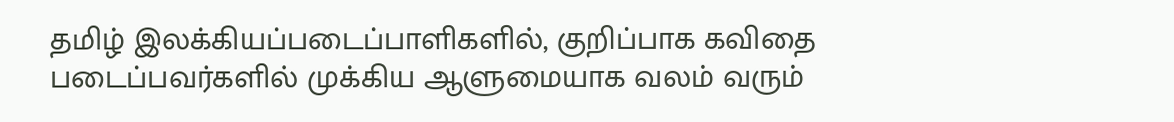தமிழ் இலக்கியப்படைப்பாளிகளில், குறிப்பாக கவிதை படைப்பவர்களில் முக்கிய ஆளுமையாக வலம் வரும்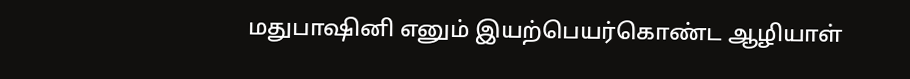மதுபாஷினி எனும் இயற்பெயர்கொண்ட ஆழியாள்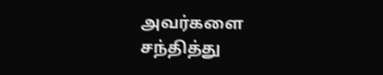அவர்களை சந்தித்து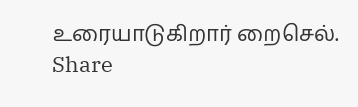உரையாடுகிறார் றைசெல்.
Share